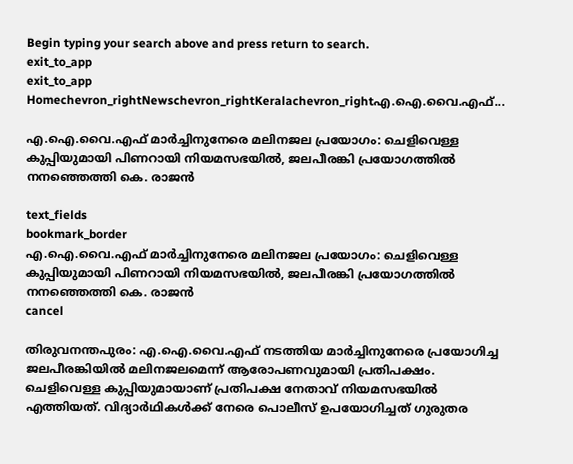Begin typing your search above and press return to search.
exit_to_app
exit_to_app
Homechevron_rightNewschevron_rightKeralachevron_rightഎ.ഐ.വൈ.എഫ്...

എ.ഐ.വൈ.എഫ് മാർച്ചിനുനേരെ മലിനജല പ്രയോഗം: ചെളിവെള്ള കുപ്പിയുമായി പിണറായി നിയമസഭയിൽ, ജലപീരങ്കി പ്രയോഗത്തിൽ നനഞ്ഞെത്തി കെ. രാജൻ

text_fields
bookmark_border
എ.ഐ.വൈ.എഫ് മാർച്ചിനുനേരെ മലിനജല പ്രയോഗം: ചെളിവെള്ള കുപ്പിയുമായി പിണറായി നിയമസഭയിൽ, ജലപീരങ്കി പ്രയോഗത്തിൽ നനഞ്ഞെത്തി കെ. രാജൻ
cancel

തിരുവനന്തപുരം: എ.ഐ.വൈ.എഫ് നടത്തിയ മാർച്ചിനുനേരെ പ്രയോഗിച്ച ജലപീരങ്കിയിൽ മലിനജലമെന്ന് ആരോപണവുമായി പ്രതിപക്ഷം. ചെളിവെള്ള കുപ്പിയുമായാണ് പ്രതിപക്ഷ നേതാവ് നിയമസഭയിൽ എത്തിയത്. വിദ്യാർഥികൾക്ക് നേരെ പൊലീസ് ഉപയോഗിച്ചത് ഗുരുതര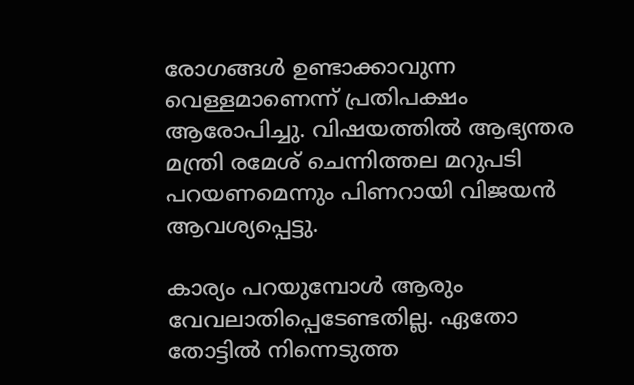രോഗങ്ങൾ ഉണ്ടാക്കാവുന്ന വെള്ളമാണെന്ന് പ്രതിപക്ഷം ആരോപിച്ചു. വിഷയത്തിൽ ആഭ്യന്തര മന്ത്രി രമേശ് ചെന്നിത്തല മറുപടി പറയണമെന്നും പിണറായി വിജയൻ ആവശ്യപ്പെട്ടു.

കാര്യം പറയുമ്പോൾ ആരും വേവലാതിപ്പെടേണ്ടതില്ല. ഏതോ തോട്ടിൽ നിന്നെടുത്ത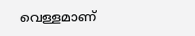വെള്ളമാണ്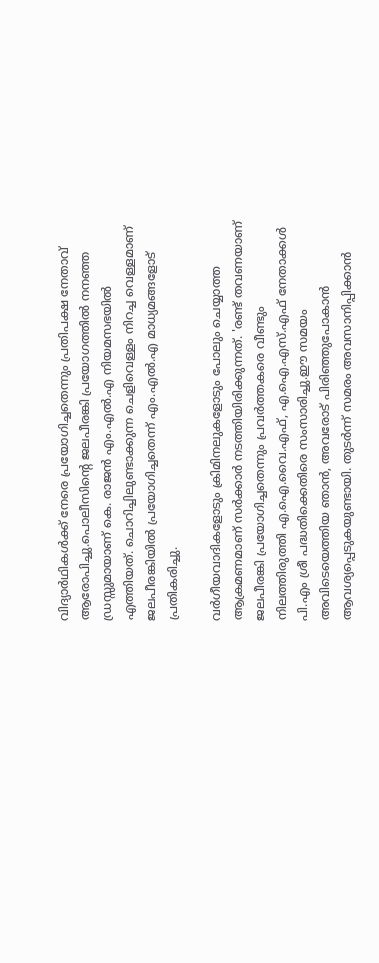വിദ്യാർഥികൾക്ക് നേരെ പ്രയോഗിച്ചതെന്നും പ്രതിപക്ഷ നേതാവ് ആരോപിച്ചു.പൊലീസിന്റെ ജലപീരങ്കി പ്രയോഗത്തിൽ നനഞ്ഞ ഡ്രസ്സുമായാണ് കെ. രാജൻ എം.എൽ.എ നിയമസഭയിൽ എത്തിയത്. ചൊറിച്ചിലുണ്ടാക്കുന്ന ചെളിവെള്ളം നിറച്ച വെള്ളമാണ് ജലപീരങ്കിയിൽ പ്രയോഗിച്ചതെന്ന് എം.എൽ.എ മാധ്യമങ്ങളോട് പ്രതികരിച്ചു.

വർഗീയവാദികളോടും ക്രിമിനലുകളോടും പോലും ചെയ്യാത്ത ആക്രമണമാണ് സർക്കാർ നടത്തിയിരിക്കുന്നത്. 'രണ്ട് തവണയാണ് ജലപീരങ്കി പ്രയോഗിച്ചതെന്നും പ്രവർത്തകരെ വീണ്ടും നിലത്തിരുത്തി എ.ഐ.വൈ.എഫ്, എ.ഐ.എസ്.എഫ് നേതാക്കൾ പി.എം ശ്രീ പദ്ധതിക്കെതിരെ സംസാരിച്ചു.ഈ സമയം അവിടെയെത്തിയ ഞാൻ, അവരോട് പിരിഞ്ഞുപോകാൻ ആവശ്യപ്പെടുകയുണ്ടായി. തുടർന്ന് സമരം അവസാനിപ്പിക്കാൻ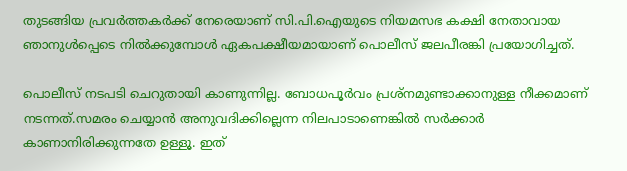തുടങ്ങിയ പ്രവർത്തകർക്ക് നേരെയാണ് സി.പി.ഐയുടെ നിയമസഭ കക്ഷി നേതാവായ ഞാനുൾപ്പെടെ നിൽക്കുമ്പോൾ ഏകപക്ഷീയമായാണ് പൊലീസ് ജലപീരങ്കി പ്രയോഗിച്ചത്.

പൊലീസ് നടപടി ചെറുതായി കാണുന്നില്ല. ബോധപൂർവം പ്രശ്നമുണ്ടാക്കാനുള്ള നീക്കമാണ് നടന്നത്.സമരം ചെയ്യാൻ അനുവദിക്കില്ലെന്ന നിലപാടാണെങ്കിൽ സർക്കാർ കാണാനിരിക്കുന്നതേ ഉള്ളൂ. ഇത്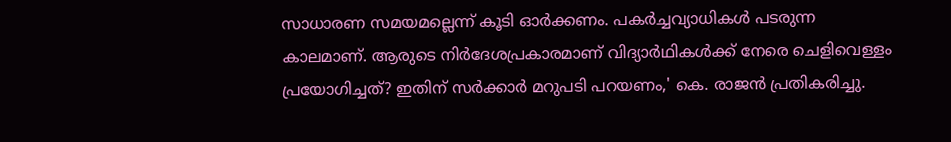സാധാരണ സമയമല്ലെന്ന് കൂടി ഓർക്കണം. പകർച്ചവ്യാധികൾ പടരുന്ന കാലമാണ്. ആരുടെ നിർദേശപ്രകാരമാണ് വിദ്യാർഥികൾക്ക് നേരെ ചെളിവെള്ളം പ്രയോഗിച്ചത്? ഇതിന് സർക്കാർ മറുപടി പറയണം,' കെ. രാജൻ പ്രതികരിച്ചു.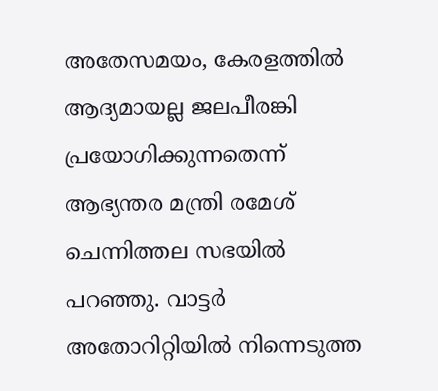അതേസമയം, കേരളത്തിൽ ആദ്യമായല്ല ജലപീരങ്കി പ്രയോഗിക്കുന്നതെന്ന് ആഭ്യന്തര മന്ത്രി രമേശ് ചെന്നിത്തല സഭയിൽ പറഞ്ഞു. വാട്ടർ അതോറിറ്റിയിൽ നിന്നെടുത്ത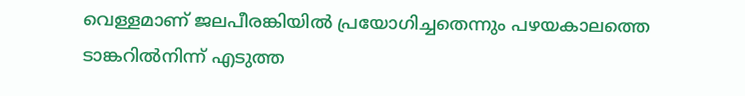വെള്ളമാണ് ജലപീരങ്കിയിൽ പ്രയോഗിച്ചതെന്നും പഴയകാലത്തെ ടാങ്കറിൽനിന്ന് എടുത്ത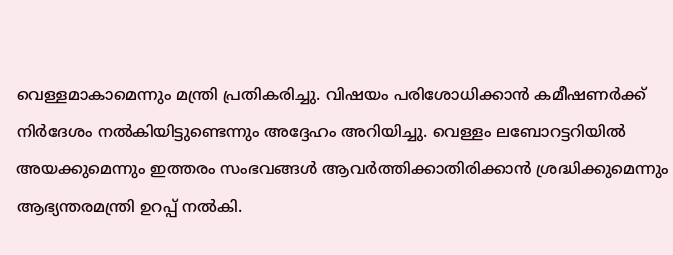വെള്ളമാകാമെന്നും മന്ത്രി പ്രതികരിച്ചു. വിഷയം പരിശോധിക്കാൻ കമീഷണർക്ക് നിർദേശം നൽകിയിട്ടുണ്ടെന്നും അദ്ദേഹം അറിയിച്ചു. വെള്ളം ലബോറട്ടറിയിൽ അയക്കുമെന്നും ഇത്തരം സംഭവങ്ങൾ ആവർത്തിക്കാതിരിക്കാൻ ശ്രദ്ധിക്കുമെന്നും ആഭ്യന്തരമന്ത്രി ഉറപ്പ് നൽകി.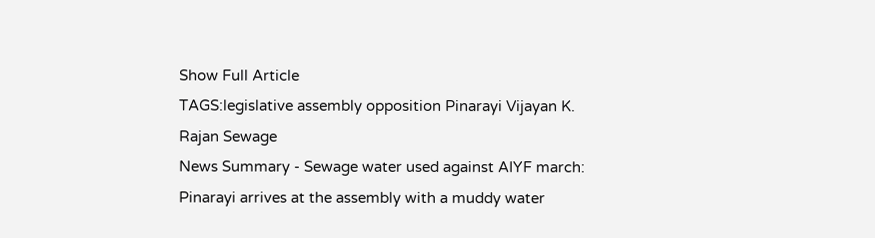Show Full Article
TAGS:legislative assembly opposition Pinarayi Vijayan K. Rajan Sewage
News Summary - Sewage water used against AIYF march: Pinarayi arrives at the assembly with a muddy water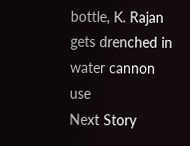bottle, K. Rajan gets drenched in water cannon use
Next Story